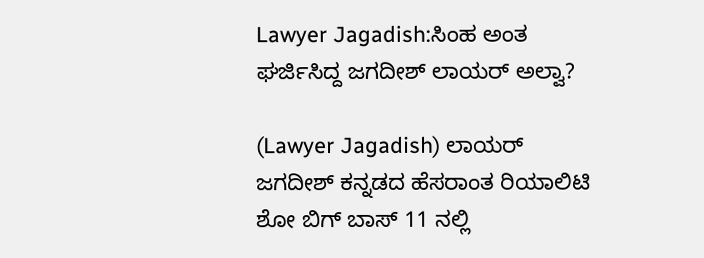Lawyer Jagadish:ಸಿಂಹ ಅಂತ ಘರ್ಜಿಸಿದ್ದ ಜಗದೀಶ್ ಲಾಯರ್ ಅಲ್ವಾ?

(Lawyer Jagadish) ಲಾಯರ್ ಜಗದೀಶ್ ಕನ್ನಡದ ಹೆಸರಾಂತ ರಿಯಾಲಿಟಿ ಶೋ ಬಿಗ್ ಬಾಸ್ 11 ನಲ್ಲಿ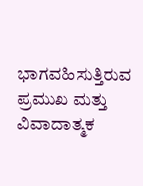ಭಾಗವಹಿಸುತ್ತಿರುವ ಪ್ರಮುಖ ಮತ್ತು ವಿವಾದಾತ್ಮಕ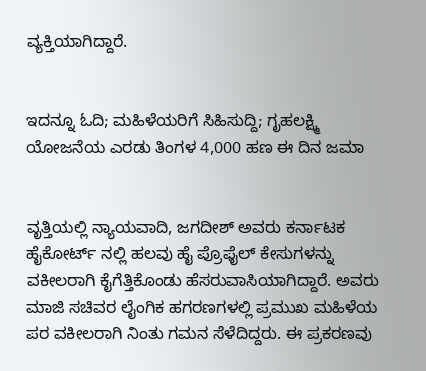ವ್ಯಕ್ತಿಯಾಗಿದ್ದಾರೆ.


ಇದನ್ನೂ ಓದಿ; ಮಹಿಳೆಯರಿಗೆ ಸಿಹಿಸುದ್ದಿ; ಗೃಹಲಕ್ಷ್ಮಿ ಯೋಜನೆಯ ಎರಡು ತಿಂಗಳ 4,000 ಹಣ ಈ ದಿನ ಜಮಾ


ವೃತ್ತಿಯಲ್ಲಿ ನ್ಯಾಯವಾದಿ, ಜಗದೀಶ್ ಅವರು ಕರ್ನಾಟಕ ಹೈಕೋರ್ಟ್ ನಲ್ಲಿ ಹಲವು ಹೈ ಪ್ರೊಫೈಲ್ ಕೇಸುಗಳನ್ನು ವಕೀಲರಾಗಿ ಕೈಗೆತ್ತಿಕೊಂಡು ಹೆಸರುವಾಸಿಯಾಗಿದ್ದಾರೆ. ಅವರು ಮಾಜಿ ಸಚಿವರ ಲೈಂಗಿಕ ಹಗರಣಗಳಲ್ಲಿ ಪ್ರಮುಖ ಮಹಿಳೆಯ ಪರ ವಕೀಲರಾಗಿ ನಿಂತು ಗಮನ ಸೆಳೆದಿದ್ದರು. ಈ ಪ್ರಕರಣವು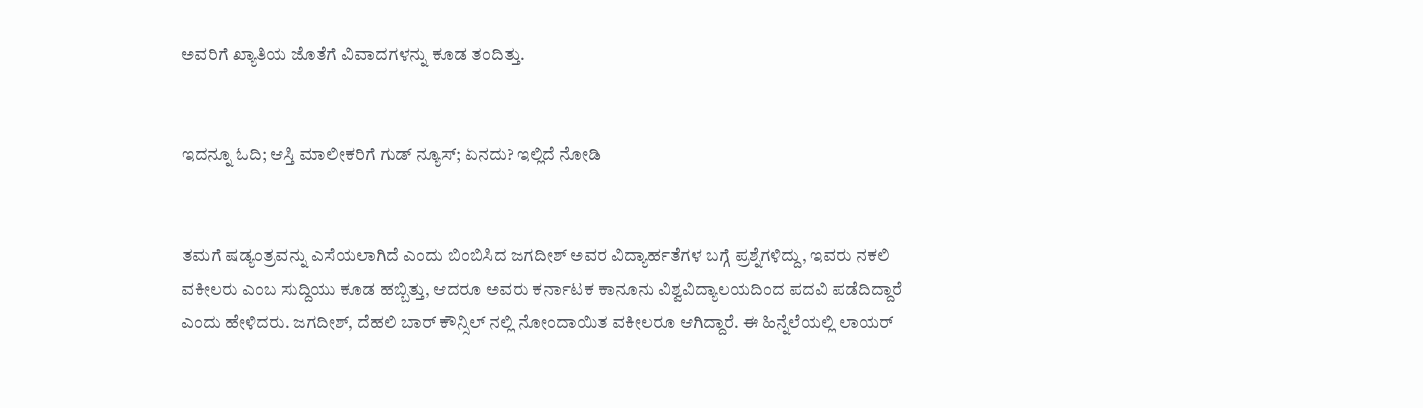ಅವರಿಗೆ ಖ್ಯಾತಿಯ ಜೊತೆಗೆ ವಿವಾದಗಳನ್ನು ಕೂಡ ತಂದಿತ್ತು.


ಇದನ್ನೂ ಓದಿ; ಆಸ್ತಿ ಮಾಲೀಕರಿಗೆ ಗುಡ್ ನ್ಯೂಸ್; ಏನದು? ಇಲ್ಲಿದೆ ನೋಡಿ


ತಮಗೆ ಷಡ್ಯಂತ್ರವನ್ನು ಎಸೆಯಲಾಗಿದೆ ಎಂದು ಬಿಂಬಿಸಿದ ಜಗದೀಶ್ ಅವರ ವಿದ್ಯಾರ್ಹತೆಗಳ ಬಗ್ಗೆ ಪ್ರಶ್ನೆಗಳಿದ್ದು, ಇವರು ನಕಲಿ ವಕೀಲರು ಎಂಬ ಸುದ್ದಿಯು ಕೂಡ ಹಬ್ಬಿತ್ತು, ಆದರೂ ಅವರು ಕರ್ನಾಟಕ ಕಾನೂನು ವಿಶ್ವವಿದ್ಯಾಲಯದಿಂದ ಪದವಿ ಪಡೆದಿದ್ದಾರೆ ಎಂದು ಹೇಳಿದರು. ಜಗದೀಶ್, ದೆಹಲಿ ಬಾರ್ ಕೌನ್ಸಿಲ್‌ ನಲ್ಲಿ ನೋಂದಾಯಿತ ವಕೀಲರೂ ಆಗಿದ್ದಾರೆ. ಈ ಹಿನ್ನೆಲೆಯಲ್ಲಿ ಲಾಯರ್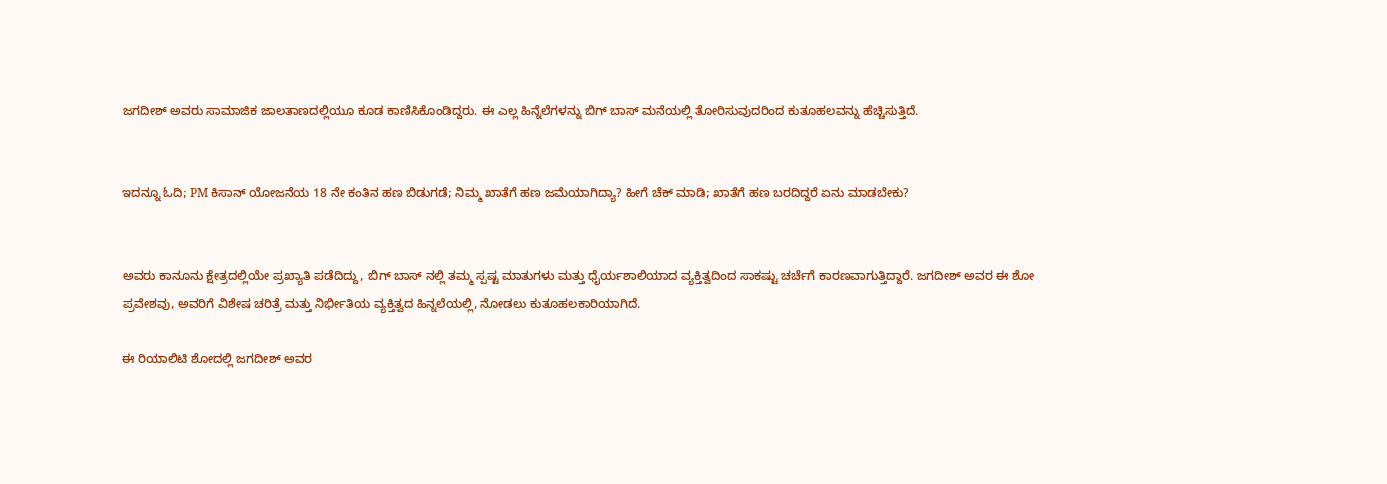ಜಗದೀಶ್ ಅವರು ಸಾಮಾಜಿಕ ಜಾಲತಾಣದಲ್ಲಿಯೂ ಕೂಡ ಕಾಣಿಸಿಕೊಂಡಿದ್ದರು. ಈ ಎಲ್ಲ ಹಿನ್ನೆಲೆಗಳನ್ನು ಬಿಗ್ ಬಾಸ್ ಮನೆಯಲ್ಲಿ ತೋರಿಸುವುದರಿಂದ ಕುತೂಹಲವನ್ನು ಹೆಚ್ಚಿಸುತ್ತಿದೆ.


ಇದನ್ನೂ ಓದಿ; PM ಕಿಸಾನ್ ಯೋಜನೆಯ 18 ನೇ ಕಂತಿನ ಹಣ ಬಿಡುಗಡೆ; ನಿಮ್ಮ ಖಾತೆಗೆ ಹಣ ಜಮೆಯಾಗಿದ್ಯಾ? ಹೀಗೆ ಚೆಕ್ ಮಾಡಿ; ಖಾತೆಗೆ ಹಣ ಬರದಿದ್ದರೆ ಏನು ಮಾಡಬೇಕು?


ಅವರು ಕಾನೂನು ಕ್ಷೇತ್ರದಲ್ಲಿಯೇ ಪ್ರಖ್ಯಾತಿ ಪಡೆದಿದ್ದು, ಬಿಗ್ ಬಾಸ್ ನಲ್ಲಿ ತಮ್ಮ ಸ್ಪಷ್ಟ ಮಾತುಗಳು ಮತ್ತು ಧೈರ್ಯಶಾಲಿಯಾದ ವ್ಯಕ್ತಿತ್ವದಿಂದ ಸಾಕಷ್ಟು ಚರ್ಚೆಗೆ ಕಾರಣವಾಗುತ್ತಿದ್ದಾರೆ. ಜಗದೀಶ್ ಅವರ ಈ ಶೋ ಪ್ರವೇಶವು, ಅವರಿಗೆ ವಿಶೇಷ ಚರಿತ್ರೆ ಮತ್ತು ನಿರ್ಭೀತಿಯ ವ್ಯಕ್ತಿತ್ವದ ಹಿನ್ನಲೆಯಲ್ಲಿ, ನೋಡಲು ಕುತೂಹಲಕಾರಿಯಾಗಿದೆ.

ಈ ರಿಯಾಲಿಟಿ ಶೋದಲ್ಲಿ ಜಗದೀಶ್ ಅವರ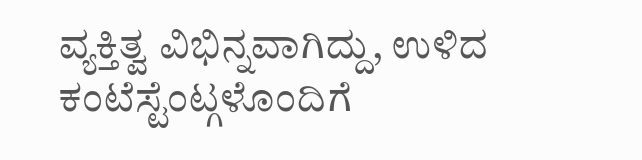ವ್ಯಕ್ತಿತ್ವ ವಿಭಿನ್ನವಾಗಿದ್ದು, ಉಳಿದ ಕಂಟೆಸ್ಟೆಂಟ್ಗಳೊಂದಿಗೆ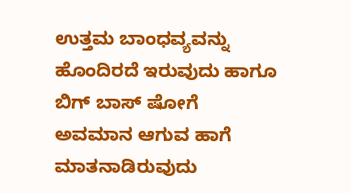ಉತ್ತಮ ಬಾಂಧವ್ಯವನ್ನು ಹೊಂದಿರದೆ ಇರುವುದು ಹಾಗೂ ಬಿಗ್ ಬಾಸ್ ಷೋಗೆ ಅವಮಾನ ಆಗುವ ಹಾಗೆ ಮಾತನಾಡಿರುವುದು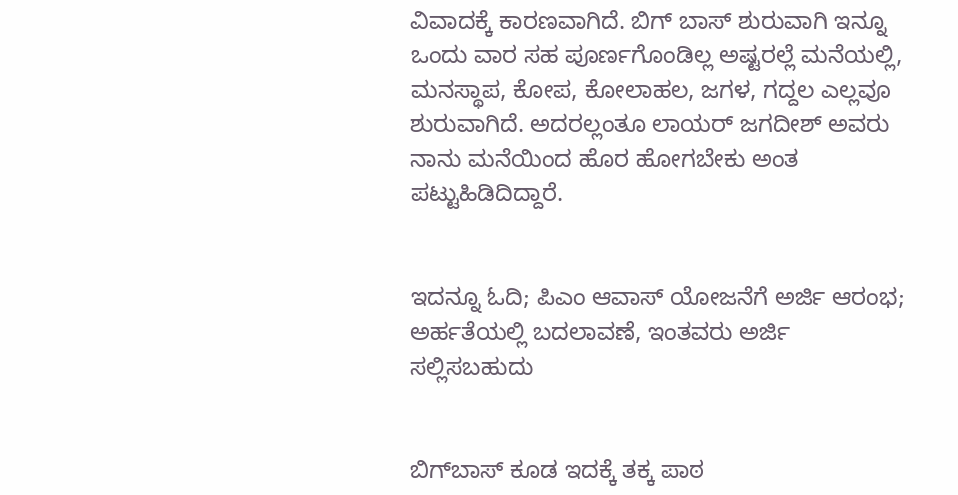ವಿವಾದಕ್ಕೆ ಕಾರಣವಾಗಿದೆ. ಬಿಗ್‌ ಬಾಸ್‌ ಶುರುವಾಗಿ ಇನ್ನೂ ಒಂದು ವಾರ ಸಹ ಪೂರ್ಣಗೊಂಡಿಲ್ಲ ಅಷ್ಟರಲ್ಲೆ ಮನೆಯಲ್ಲಿ, ಮನಸ್ಥಾಪ, ಕೋಪ, ಕೋಲಾಹಲ, ಜಗಳ, ಗದ್ದಲ ಎಲ್ಲವೂ ಶುರುವಾಗಿದೆ. ಅದರಲ್ಲಂತೂ ಲಾಯರ್‌ ಜಗದೀಶ್‌ ಅವರು ನಾನು ಮನೆಯಿಂದ ಹೊರ ಹೋಗಬೇಕು ಅಂತ ಪಟ್ಟುಹಿಡಿದಿದ್ದಾರೆ.


ಇದನ್ನೂ ಓದಿ; ಪಿಎಂ ಆವಾಸ್ ಯೋಜನೆಗೆ ಅರ್ಜಿ ಆರಂಭ; ಅರ್ಹತೆಯಲ್ಲಿ ಬದಲಾವಣೆ, ಇಂತವರು ಅರ್ಜಿ ಸಲ್ಲಿಸಬಹುದು


ಬಿಗ್‌ಬಾಸ್‌ ಕೂಡ ಇದಕ್ಕೆ ತಕ್ಕ ಪಾಠ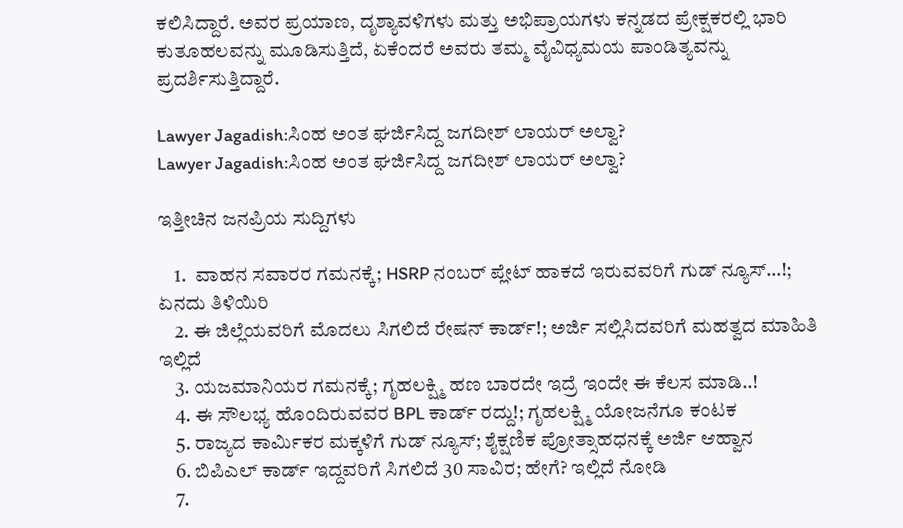ಕಲಿಸಿದ್ದಾರೆ. ಅವರ ಪ್ರಯಾಣ, ದೃಶ್ಯಾವಳಿಗಳು ಮತ್ತು ಅಭಿಪ್ರಾಯಗಳು ಕನ್ನಡದ ಪ್ರೇಕ್ಷಕರಲ್ಲಿ ಭಾರಿ ಕುತೂಹಲವನ್ನು ಮೂಡಿಸುತ್ತಿದೆ, ಏಕೆಂದರೆ ಅವರು ತಮ್ಮ ವೈವಿಧ್ಯಮಯ ಪಾಂಡಿತ್ಯವನ್ನು ಪ್ರದರ್ಶಿಸುತ್ತಿದ್ದಾರೆ.

Lawyer Jagadish:ಸಿಂಹ ಅಂತ ಘರ್ಜಿಸಿದ್ದ ಜಗದೀಶ್ ಲಾಯರ್ ಅಲ್ವಾ?
Lawyer Jagadish:ಸಿಂಹ ಅಂತ ಘರ್ಜಿಸಿದ್ದ ಜಗದೀಶ್ ಲಾಯರ್ ಅಲ್ವಾ?

ಇತ್ತೀಚಿನ ಜನಪ್ರಿಯ ಸುದ್ದಿಗಳು

    1.  ವಾಹನ ಸವಾರರ ಗಮನಕ್ಕೆ; HSRP ನಂಬರ್ ಪ್ಲೇಟ್ ಹಾಕದೆ ಇರುವವರಿಗೆ ಗುಡ್ ನ್ಯೂಸ್…!; ಏನದು ತಿಳಿಯಿರಿ
    2. ಈ ಜಿಲ್ಲೆಯವರಿಗೆ ಮೊದಲು ಸಿಗಲಿದೆ ರೇಷನ್ ಕಾರ್ಡ್!; ಅರ್ಜಿ ಸಲ್ಲಿಸಿದವರಿಗೆ ಮಹತ್ವದ ಮಾಹಿತಿ ಇಲ್ಲಿದೆ
    3. ಯಜಮಾನಿಯರ ಗಮನಕ್ಕೆ; ಗೃಹಲಕ್ಷ್ಮಿ ಹಣ ಬಾರದೇ ಇದ್ರೆ ಇಂದೇ ಈ ಕೆಲಸ ಮಾಡಿ..!
    4. ಈ ಸೌಲಭ್ಯ ಹೊಂದಿರುವವರ BPL ಕಾರ್ಡ್ ರದ್ದು!; ಗೃಹಲಕ್ಷ್ಮಿ ಯೋಜನೆಗೂ ಕಂಟಕ
    5. ರಾಜ್ಯದ ಕಾರ್ಮಿಕರ ಮಕ್ಕಳಿಗೆ ಗುಡ್‌ ನ್ಯೂಸ್‌; ಶೈಕ್ಷಣಿಕ ಪ್ರೋತ್ಸಾಹಧನಕ್ಕೆ ಅರ್ಜಿ ಆಹ್ವಾನ
    6. ಬಿಪಿಎಲ್ ಕಾರ್ಡ್ ಇದ್ದವರಿಗೆ ಸಿಗಲಿದೆ 30 ಸಾವಿರ; ಹೇಗೆ? ಇಲ್ಲಿದೆ ನೋಡಿ
    7.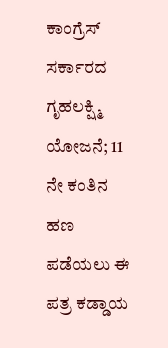ಕಾಂಗ್ರೆಸ್ ಸರ್ಕಾರದ ಗೃಹಲಕ್ಷ್ಮಿ ಯೋಜನೆ; 11 ನೇ ಕಂತಿನ ಹಣ ಪಡೆಯಲು ಈ ಪತ್ರ ಕಡ್ಡಾಯ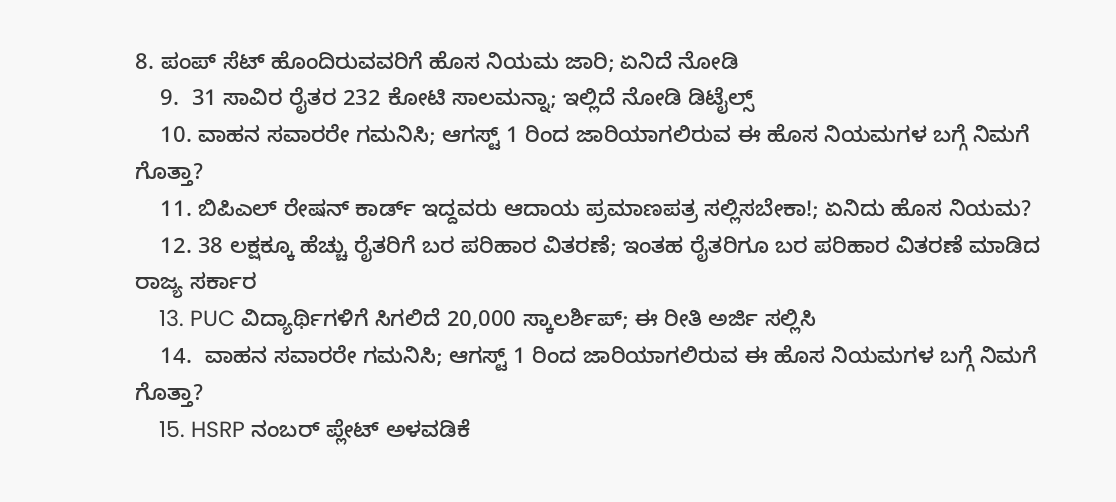8. ಪಂಪ್ ಸೆಟ್ ಹೊಂದಿರುವವರಿಗೆ ಹೊಸ ನಿಯಮ ಜಾರಿ; ಏನಿದೆ ನೋಡಿ
    9.  31 ಸಾವಿರ ರೈತರ 232 ಕೋಟಿ ಸಾಲಮನ್ನಾ; ಇಲ್ಲಿದೆ ನೋಡಿ ಡಿಟೈಲ್ಸ್
    10. ವಾಹನ ಸವಾರರೇ ಗಮನಿಸಿ; ಆಗಸ್ಟ್‌ 1 ರಿಂದ ಜಾರಿಯಾಗಲಿರುವ ಈ ಹೊಸ ನಿಯಮಗಳ ಬಗ್ಗೆ ನಿಮಗೆ ಗೊತ್ತಾ?
    11. ಬಿಪಿಎಲ್‌ ರೇಷನ್‌ ಕಾರ್ಡ್‌ ಇದ್ದವರು ಆದಾಯ ಪ್ರಮಾಣಪತ್ರ ಸಲ್ಲಿಸಬೇಕಾ!; ಏನಿದು ಹೊಸ ನಿಯಮ?
    12. 38 ಲಕ್ಷಕ್ಕೂ ಹೆಚ್ಚು ರೈತರಿಗೆ ಬರ ಪರಿಹಾರ ವಿತರಣೆ; ಇಂತಹ ರೈತರಿಗೂ ಬರ ಪರಿಹಾರ ವಿತರಣೆ ಮಾಡಿದ ರಾಜ್ಯ ಸರ್ಕಾರ
    13. PUC ವಿದ್ಯಾರ್ಥಿಗಳಿಗೆ ಸಿಗಲಿದೆ 20,000 ಸ್ಕಾಲರ್ಶಿಪ್; ಈ ರೀತಿ ಅರ್ಜಿ ಸಲ್ಲಿಸಿ
    14.  ವಾಹನ ಸವಾರರೇ ಗಮನಿಸಿ; ಆಗಸ್ಟ್‌ 1 ರಿಂದ ಜಾರಿಯಾಗಲಿರುವ ಈ ಹೊಸ ನಿಯಮಗಳ ಬಗ್ಗೆ ನಿಮಗೆ ಗೊತ್ತಾ?
    15. HSRP ನಂಬರ್ ಪ್ಲೇಟ್ ಅಳವಡಿಕೆ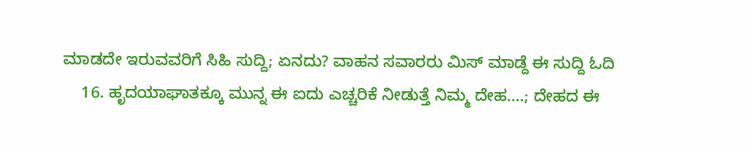ಮಾಡದೇ ಇರುವವರಿಗೆ ಸಿಹಿ ಸುದ್ದಿ; ಏನದು? ವಾಹನ ಸವಾರರು ಮಿಸ್ ಮಾಡ್ದೆ ಈ ಸುದ್ದಿ ಓದಿ
    16. ಹೃದಯಾಘಾತಕ್ಕೂ ಮುನ್ನ ಈ ಐದು ಎಚ್ಚರಿಕೆ ನೀಡುತ್ತೆ ನಿಮ್ಮ ದೇಹ….; ದೇಹದ ಈ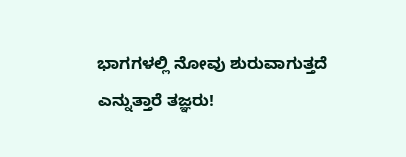ಭಾಗಗಳಲ್ಲಿ ನೋವು ಶುರುವಾಗುತ್ತದೆ ಎನ್ನುತ್ತಾರೆ ತಜ್ಞರು!